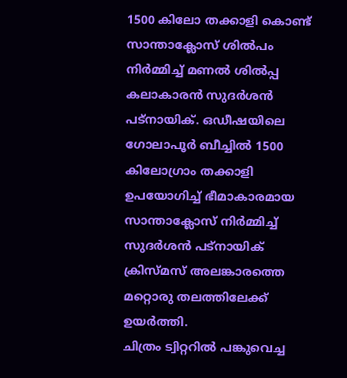1500 കിലോ തക്കാളി കൊണ്ട് സാന്താക്ലോസ് ശിൽപം നിർമ്മിച്ച് മണൽ ശിൽപ്പ കലാകാരൻ സുദർശൻ പട്നായിക്. ഒഡീഷയിലെ ഗോലാപൂർ ബീച്ചിൽ 1500 കിലോഗ്രാം തക്കാളി ഉപയോഗിച്ച് ഭീമാകാരമായ സാന്താക്ലോസ് നിർമ്മിച്ച് സുദർശൻ പട്നായിക് ക്രിസ്മസ് അലങ്കാരത്തെ മറ്റൊരു തലത്തിലേക്ക് ഉയർത്തി.
ചിത്രം ട്വിറ്ററിൽ പങ്കുവെച്ച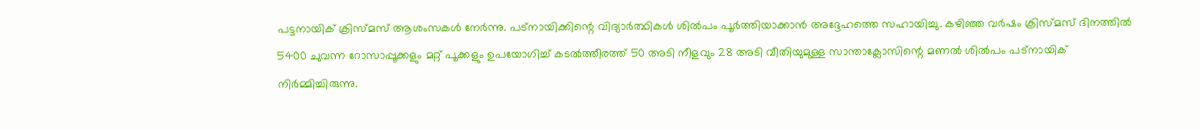പട്ടനായിക് ക്രിസ്മസ് ആശംസകൾ നേർന്നു. പട്നായിക്കിന്റെ വിദ്യാർത്ഥികൾ ശിൽപം പൂർത്തിയാക്കാൻ അദ്ദേഹത്തെ സഹായിച്ചു. കഴിഞ്ഞ വർഷം ക്രിസ്മസ് ദിനത്തിൽ 5400 ചുവന്ന റോസാപ്പൂക്കളും മറ്റ് പൂക്കളും ഉപയോഗിച്ച് കടൽത്തീരത്ത് 50 അടി നീളവും 28 അടി വീതിയുമുള്ള സാന്താക്ലോസിന്റെ മണൽ ശിൽപം പട്നായിക് നിർമ്മിച്ചിരുന്നു.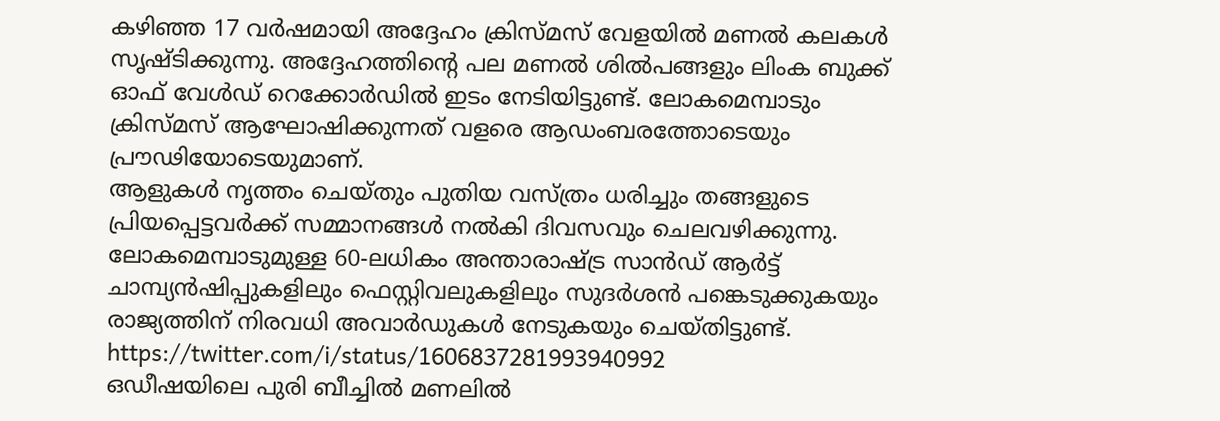കഴിഞ്ഞ 17 വർഷമായി അദ്ദേഹം ക്രിസ്മസ് വേളയിൽ മണൽ കലകൾ സൃഷ്ടിക്കുന്നു. അദ്ദേഹത്തിന്റെ പല മണൽ ശിൽപങ്ങളും ലിംക ബുക്ക് ഓഫ് വേൾഡ് റെക്കോർഡിൽ ഇടം നേടിയിട്ടുണ്ട്. ലോകമെമ്പാടും ക്രിസ്മസ് ആഘോഷിക്കുന്നത് വളരെ ആഡംബരത്തോടെയും പ്രൗഢിയോടെയുമാണ്.
ആളുകൾ നൃത്തം ചെയ്തും പുതിയ വസ്ത്രം ധരിച്ചും തങ്ങളുടെ പ്രിയപ്പെട്ടവർക്ക് സമ്മാനങ്ങൾ നൽകി ദിവസവും ചെലവഴിക്കുന്നു. ലോകമെമ്പാടുമുള്ള 60-ലധികം അന്താരാഷ്ട്ര സാൻഡ് ആർട്ട് ചാമ്പ്യൻഷിപ്പുകളിലും ഫെസ്റ്റിവലുകളിലും സുദർശൻ പങ്കെടുക്കുകയും രാജ്യത്തിന് നിരവധി അവാർഡുകൾ നേടുകയും ചെയ്തിട്ടുണ്ട്.
https://twitter.com/i/status/1606837281993940992
ഒഡീഷയിലെ പുരി ബീച്ചിൽ മണലിൽ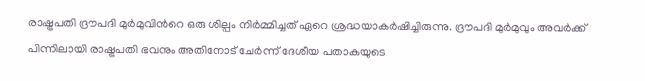രാഷ്ട്രപതി ദ്രൗപദി മുർമുവിൻറെ ഒരു ശില്പം നിർമ്മിച്ചത് ഏറെ ശ്രദ്ധയാകർഷിച്ചിരുന്നു. ദ്രൗപദി മുർമുവും അവർക്ക് പിന്നിലായി രാഷ്ട്രപതി ഭവനും അതിനോട് ചേർന്ന് ദേശീയ പതാകയുടെ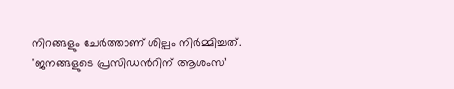നിറങ്ങളും ചേർത്താണ് ശില്പം നിർമ്മിച്ചത്.
'ജനങ്ങളുടെ പ്രസിഡൻറിന് ആശംസ’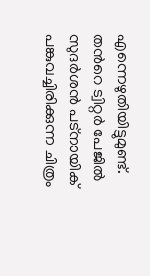എന്നെഴുതിയിട്ടുമുണ്ട്. തൻറെ ട്വിറ്റർ പേജിൽ സുദർശൻ പട്നായിക് പങ്കുവച്ചിരിക്കുന്ന ചിത്രം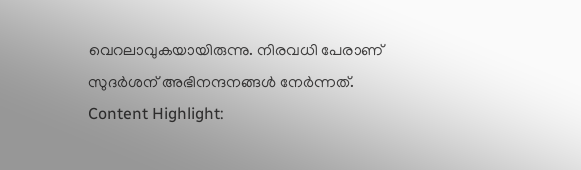വെറലാവുകയായിരുന്നു. നിരവധി പേരാണ് സുദർശന് അഭിനന്ദനങ്ങൾ നേർന്നത്.
Content Highlight: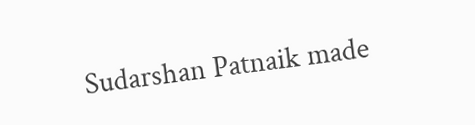Sudarshan Patnaik made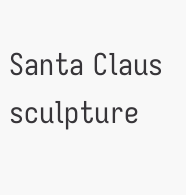Santa Claus sculpture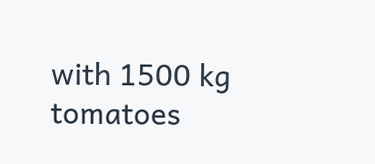with 1500 kg tomatoes